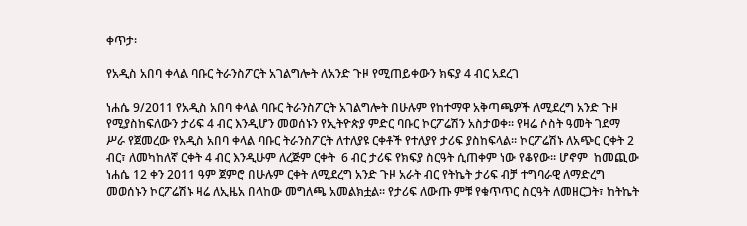ቀጥታ፡

የአዲስ አበባ ቀላል ባቡር ትራንስፖርት አገልግሎት ለአንድ ጉዞ የሚጠይቀውን ክፍያ 4 ብር አደረገ

ነሐሴ 9/2011 የአዲስ አበባ ቀላል ባቡር ትራንስፖርት አገልግሎት በሁሉም የከተማዋ አቅጣጫዎች ለሚደረግ አንድ ጉዞ የሚያስከፍለውን ታሪፍ 4 ብር እንዲሆን መወሰኑን የኢትዮጵያ ምድር ባቡር ኮርፖሬሽን አስታወቀ። የዛሬ ሶስት ዓመት ገደማ ሥራ የጀመረው የአዲስ አበባ ቀላል ባቡር ትራንስፖርት ለተለያዩ ርቀቶች የተለያየ ታሪፍ ያስከፍላል። ኮርፖሬሽኑ ለአጭር ርቀት 2 ብር፣ ለመካከለኛ ርቀት 4 ብር እንዲሁም ለረጅም ርቀት  6 ብር ታሪፍ የክፍያ ስርዓት ሲጠቀም ነው የቆየው። ሆኖም  ከመጪው ነሐሴ 12 ቀን 2011 ዓም ጀምሮ በሁሉም ርቀት ለሚደረግ አንድ ጉዞ አራት ብር የትኬት ታሪፍ ብቻ ተግባራዊ ለማድረግ መወሰኑን ኮርፖሬሽኑ ዛሬ ለኢዜአ በላከው መግለጫ አመልክቷል። የታሪፍ ለውጡ ምቹ የቁጥጥር ስርዓት ለመዘርጋት፣ ከትኬት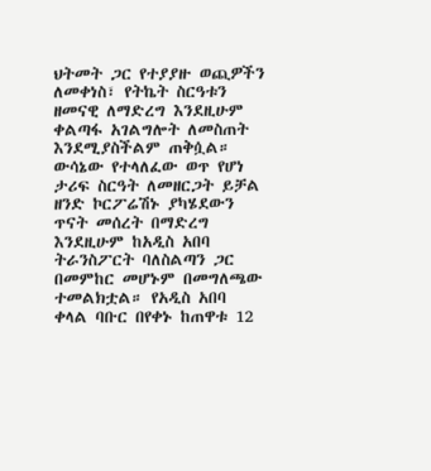ህትመት ጋር የተያያዙ ወጪዎችን ለመቀነስ፣ የትኬት ስርዓቱን ዘመናዊ ለማድረግ እንደዚሁም ቀልጣፋ አገልግሎት ለመስጠት እንደሚያስችልም ጠቅሷል። ውሳኔው የተላለፈው ወጥ የሆነ ታሪፍ ስርዓት ለመዘርጋት ይቻል ዘንድ ኮርፖሬሽኑ ያካሄደውን ጥናት መሰረት በማድረግ እንደዚሁም ከአዲስ አበባ ትራንስፖርት ባለስልጣን ጋር በመምከር መሆኑም በመግለጫው ተመልክቷል። የአዲስ አበባ ቀላል ባቡር በየቀኑ ከጠዋቱ 12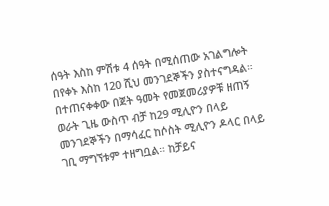ሰዓት እስከ ምሽቱ 4 ሰዓት በሚሰጠው አገልግሎት በየቀኑ እስከ 120 ሺህ መንገደኞችን ያስተናግዳል። በተጠናቀቀው በጀት ዓመት የመጀመሪያዎቹ ዘጠኝ ወራት ጊዜ ውስጥ ብቻ ከ29 ሚሊዮን በላይ መንገደኞችን በማሳፈር ከሶስት ሚሊዮን ዶላር በላይ ገቢ ማግኘቱም ተዘግቧል። ከቻይና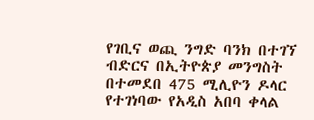የገቢና ወጪ ንግድ ባንክ በተገኘ ብድርና በኢትዮጵያ መንግስት በተመደበ 475 ሚሊዮን ዶላር የተገነባው የአዲስ አበባ ቀላል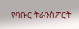የባቡር ትራንስፖርት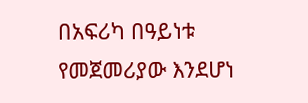በአፍሪካ በዓይነቱ የመጀመሪያው እንደሆነ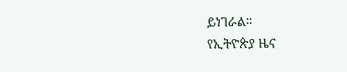ይነገራል።
የኢትዮጵያ ዜና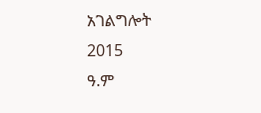አገልግሎት
2015
ዓ.ም